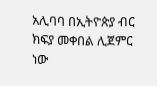አሊባባ በኢትዮጵያ ብር ክፍያ መቀበል ሊጀምር ነው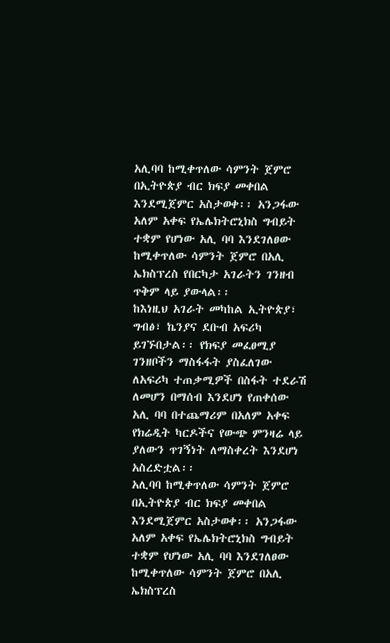አሊባባ ከሚቀጥለው ሳምንት ጀምሮ በኢትዮጵያ ብር ክፍያ መቀበል እንደሚጀምር አስታወቀ፡፡ አንጋፋው አለም አቀፍ የኤሌክትሮኒክስ ግብይት ተቋም የሆነው አሊ ባባ እንደገለፀው ከሚቀጥለው ሳምንት ጀምሮ በአሊ ኤክስፕረስ የበርካታ አገራትን ገንዘብ ጥቅም ላይ ያውላል፡፡
ከእነዚህ አገራት መካከል ኢትዮጵያ፣ ግብፅ፣ ኬንያና ደቡብ አፍሪካ ይገኙበታል፡፡ የክፍያ መፈፀሚያ ገንዘቦችን ማስፋፋት ያስፈለገው ለአፍሪካ ተጠቃሚዎች በስፋት ተደራሽ ለመሆን በማሰብ እንደሆነ የጠቀሰው አሊ ባባ በተጨማሪም በአለም አቀፍ የክሬዲት ካርዶችና የውጭ ምንዛሬ ላይ ያለውን ጥገኝነት ለማስቀረት እንደሆነ አስረድቷል፡፡
አሊባባ ከሚቀጥለው ሳምንት ጀምሮ በኢትዮጵያ ብር ክፍያ መቀበል እንደሚጀምር አስታወቀ፡፡ አንጋፋው አለም አቀፍ የኤሌክትሮኒክስ ግብይት ተቋም የሆነው አሊ ባባ እንደገለፀው ከሚቀጥለው ሳምንት ጀምሮ በአሊ ኤክስፕረስ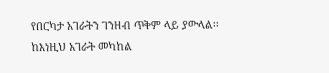የበርካታ አገራትን ገንዘብ ጥቅም ላይ ያውላል፡፡
ከእነዚህ አገራት መካከል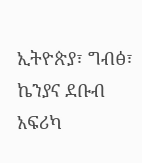ኢትዮጵያ፣ ግብፅ፣ ኬንያና ደቡብ አፍሪካ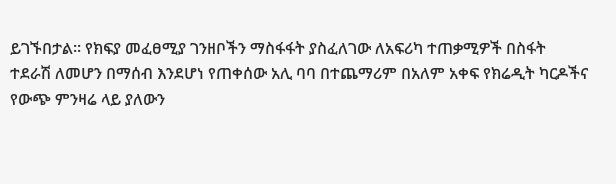ይገኙበታል፡፡ የክፍያ መፈፀሚያ ገንዘቦችን ማስፋፋት ያስፈለገው ለአፍሪካ ተጠቃሚዎች በስፋት ተደራሽ ለመሆን በማሰብ እንደሆነ የጠቀሰው አሊ ባባ በተጨማሪም በአለም አቀፍ የክሬዲት ካርዶችና የውጭ ምንዛሬ ላይ ያለውን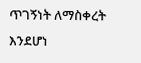ጥገኝነት ለማስቀረት እንደሆነ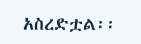አስረድቷል፡፡